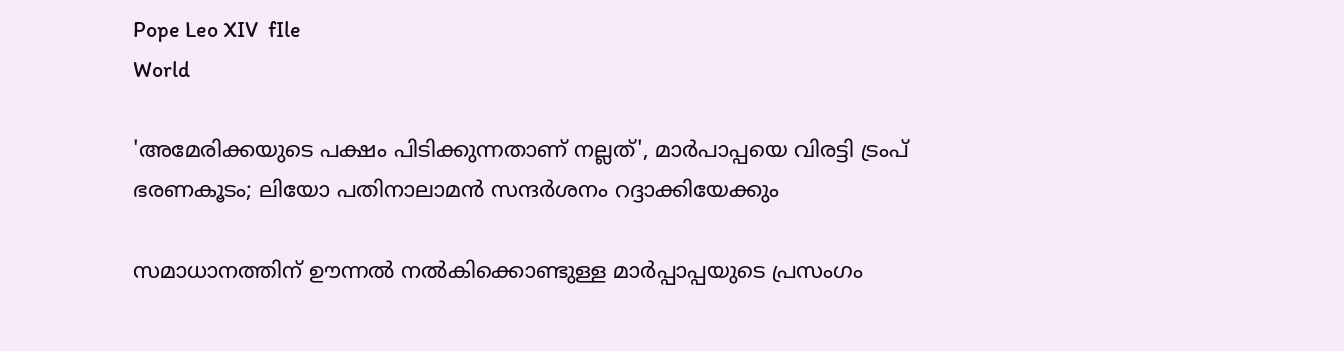Pope Leo XIV  fIle
World

'അമേരിക്കയുടെ പക്ഷം പിടിക്കുന്നതാണ് നല്ലത്', മാര്‍പാപ്പയെ വിരട്ടി ട്രംപ് ഭരണകൂടം; ലിയോ പതിനാലാമന്‍ സന്ദര്‍ശനം റദ്ദാക്കിയേക്കും

സമാധാനത്തിന് ഊന്നല്‍ നല്‍കിക്കൊണ്ടുള്ള മാര്‍പ്പാപ്പയുടെ പ്രസംഗം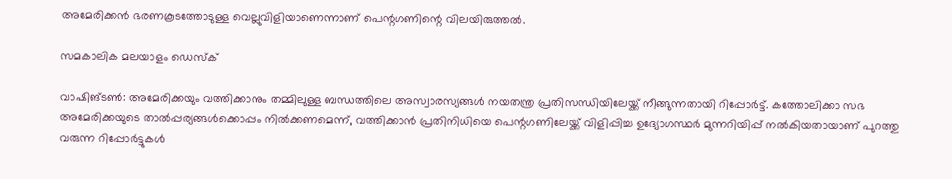അമേരിക്കന്‍ ഭരണകൂടത്തോടുള്ള വെല്ലുവിളിയാണെന്നാണ് പെന്റഗണിന്റെ വിലയിരുത്തല്‍.

സമകാലിക മലയാളം ഡെസ്ക്

വാഷിങ്ടണ്‍: അമേരിക്കയും വത്തിക്കാനും തമ്മിലുള്ള ബന്ധത്തിലെ അസ്വാരസ്യങ്ങള്‍ നയതന്ത്ര പ്രതിസന്ധിയിലേയ്ക്ക് നീങ്ങുന്നതായി റിപ്പോര്‍ട്ട്. കത്തോലിക്കാ സഭ അമേരിക്കയുടെ താല്‍പ്പര്യങ്ങള്‍ക്കൊപ്പം നില്‍ക്കണമെന്ന്, വത്തിക്കാന്‍ പ്രതിനിധിയെ പെന്റഗണിലേയ്ക്ക് വിളിപ്പിച്ച ഉദ്യോഗസ്ഥര്‍ മുന്നറിയിപ്പ് നല്‍കിയതായാണ് പുറത്തു വരുന്ന റിപ്പോര്‍ട്ടുകള്‍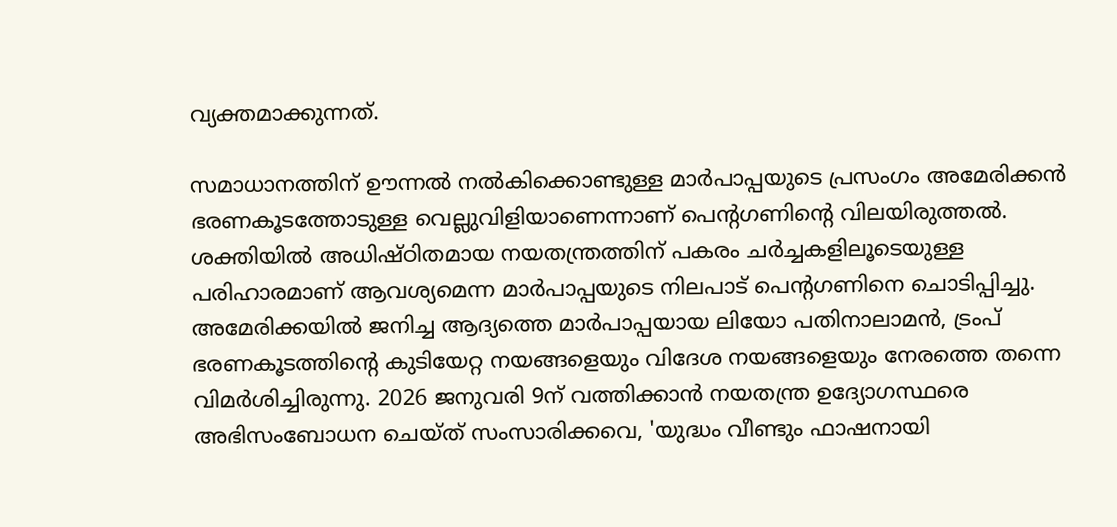വ്യക്തമാക്കുന്നത്.

സമാധാനത്തിന് ഊന്നല്‍ നല്‍കിക്കൊണ്ടുള്ള മാര്‍പാപ്പയുടെ പ്രസംഗം അമേരിക്കന്‍ ഭരണകൂടത്തോടുള്ള വെല്ലുവിളിയാണെന്നാണ് പെന്റഗണിന്റെ വിലയിരുത്തല്‍. ശക്തിയില്‍ അധിഷ്ഠിതമായ നയതന്ത്രത്തിന് പകരം ചര്‍ച്ചകളിലൂടെയുള്ള പരിഹാരമാണ് ആവശ്യമെന്ന മാര്‍പാപ്പയുടെ നിലപാട് പെന്റഗണിനെ ചൊടിപ്പിച്ചു. അമേരിക്കയില്‍ ജനിച്ച ആദ്യത്തെ മാര്‍പാപ്പയായ ലിയോ പതിനാലാമന്‍, ട്രംപ് ഭരണകൂടത്തിന്റെ കുടിയേറ്റ നയങ്ങളെയും വിദേശ നയങ്ങളെയും നേരത്തെ തന്നെ വിമര്‍ശിച്ചിരുന്നു. 2026 ജനുവരി 9ന് വത്തിക്കാന്‍ നയതന്ത്ര ഉദ്യോഗസ്ഥരെ അഭിസംബോധന ചെയ്ത് സംസാരിക്കവെ, 'യുദ്ധം വീണ്ടും ഫാഷനായി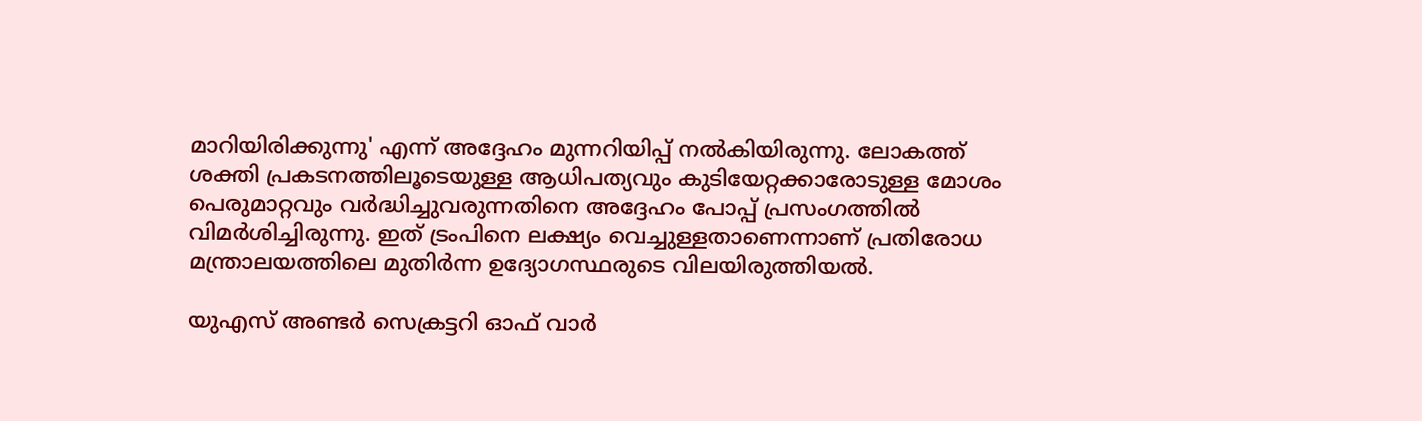മാറിയിരിക്കുന്നു' എന്ന് അദ്ദേഹം മുന്നറിയിപ്പ് നല്‍കിയിരുന്നു. ലോകത്ത് ശക്തി പ്രകടനത്തിലൂടെയുള്ള ആധിപത്യവും കുടിയേറ്റക്കാരോടുള്ള മോശം പെരുമാറ്റവും വര്‍ദ്ധിച്ചുവരുന്നതിനെ അദ്ദേഹം പോപ്പ് പ്രസംഗത്തില്‍ വിമര്‍ശിച്ചിരുന്നു. ഇത് ട്രംപിനെ ലക്ഷ്യം വെച്ചുള്ളതാണെന്നാണ് പ്രതിരോധ മന്ത്രാലയത്തിലെ മുതിര്‍ന്ന ഉദ്യോഗസ്ഥരുടെ വിലയിരുത്തിയല്‍.

യുഎസ് അണ്ടര്‍ സെക്രട്ടറി ഓഫ് വാര്‍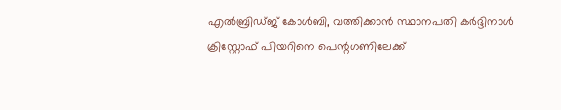എല്‍ബ്രിഡ്ജ് കോള്‍ബി, വത്തിക്കാന്‍ സ്ഥാനപതി കര്‍ദ്ദിനാള്‍ ക്രിസ്റ്റോഫ് പിയറിനെ പെന്റഗണിലേക്ക്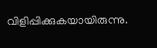വിളിപ്പിക്കുകയായിരുന്നു.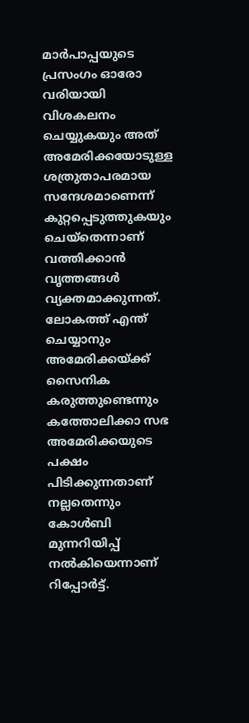മാര്‍പാപ്പയുടെ പ്രസംഗം ഓരോ വരിയായി വിശകലനം ചെയ്യുകയും അത് അമേരിക്കയോടുള്ള ശത്രുതാപരമായ സന്ദേശമാണെന്ന് കുറ്റപ്പെടുത്തുകയും ചെയ്‌തെന്നാണ് വത്തിക്കാന്‍ വൃത്തങ്ങള്‍ വ്യക്തമാക്കുന്നത്. ലോകത്ത് എന്ത് ചെയ്യാനും അമേരിക്കയ്ക്ക് സൈനിക കരുത്തുണ്ടെന്നും കത്തോലിക്കാ സഭ അമേരിക്കയുടെ പക്ഷം പിടിക്കുന്നതാണ് നല്ലതെന്നും കോള്‍ബി മുന്നറിയിപ്പ് നല്‍കിയെന്നാണ് റിപ്പോര്‍ട്ട്.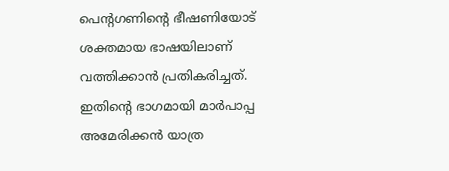പെന്റഗണിന്റെ ഭീഷണിയോട് ശക്തമായ ഭാഷയിലാണ് വത്തിക്കാന്‍ പ്രതികരിച്ചത്. ഇതിന്റെ ഭാഗമായി മാര്‍പാപ്പ അമേരിക്കന്‍ യാത്ര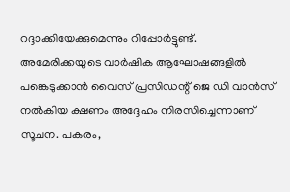റദ്ദാക്കിയേക്കുമെന്നും റിപ്പോര്‍ട്ടുണ്ട്. അമേരിക്കയുടെ വാര്‍ഷിക ആഘോഷങ്ങളില്‍ പങ്കെടുക്കാന്‍ വൈസ് പ്രസിഡന്റ് ജെ ഡി വാന്‍സ് നല്‍കിയ ക്ഷണം അദ്ദേഹം നിരസിച്ചെന്നാണ് സൂചന. പകരം,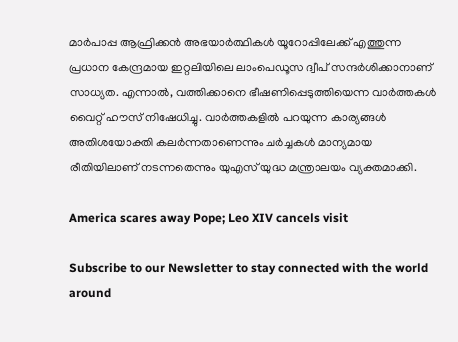മാര്‍പാപ്പ ആഫ്രിക്കന്‍ അഭയാര്‍ത്ഥികള്‍ യൂറോപ്പിലേക്ക് എത്തുന്ന പ്രധാന കേന്ദ്രമായ ഇറ്റലിയിലെ ലാംപെഡൂസ ദ്വീപ് സന്ദര്‍ശിക്കാനാണ് സാധ്യത. എന്നാല്‍, വത്തിക്കാനെ ഭീഷണിപ്പെടുത്തിയെന്ന വാര്‍ത്തകള്‍ വൈറ്റ് ഹൗസ് നിഷേധിച്ചു. വാര്‍ത്തകളില്‍ പറയുന്ന കാര്യങ്ങള്‍ അതിശയോക്തി കലര്‍ന്നതാണെന്നും ചര്‍ച്ചകള്‍ മാന്യമായ രീതിയിലാണ് നടന്നതെന്നും യുഎസ് യുദ്ധ മന്ത്രാലയം വ്യക്തമാക്കി.

America scares away Pope; Leo XIV cancels visit

Subscribe to our Newsletter to stay connected with the world around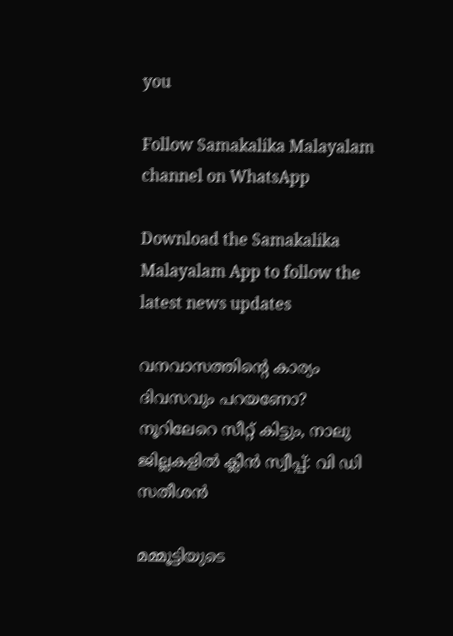you

Follow Samakalika Malayalam channel on WhatsApp

Download the Samakalika Malayalam App to follow the latest news updates

വനവാസത്തിന്‍റെ കാര്യം ദിവസവും പറയണോ? നൂറിലേറെ സീറ്റ് കിട്ടും, നാലു ജില്ലകളില്‍ ക്ലീന്‍ സ്വീപ്പ്: വി ഡി സതീശന്‍

മമ്മൂട്ടിയുടെ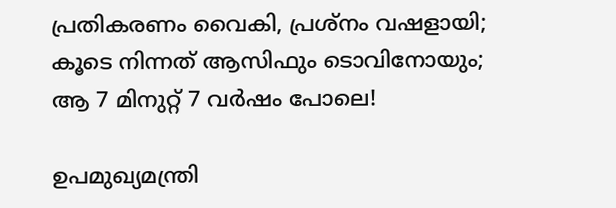പ്രതികരണം വൈകി, പ്രശ്‌നം വഷളായി; കൂടെ നിന്നത് ആസിഫും ടൊവിനോയും; ആ 7 മിനുറ്റ് 7 വര്‍ഷം പോലെ!

ഉപമുഖ്യമന്ത്രി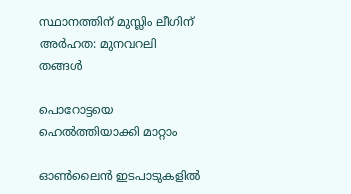സ്ഥാനത്തിന് മുസ്ലിം ലീഗിന് അര്‍ഹത: മുനവറലി തങ്ങള്‍

പൊറോട്ടയെ ഹെൽത്തിയാക്കി മാറ്റാം

ഓണ്‍ലൈന്‍ ഇടപാടുകളില്‍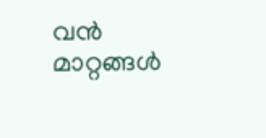വന്‍ മാറ്റങ്ങള്‍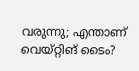വരുന്നു; എന്താണ് വെയ്റ്റിങ് ടൈം?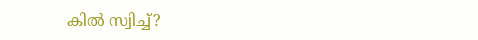കില്‍ സ്വിച്ച്?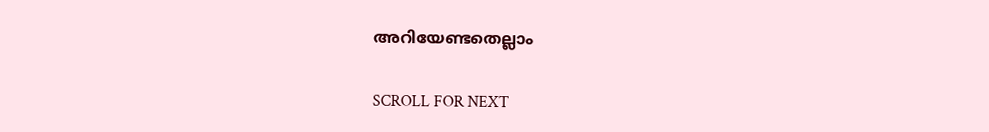അറിയേണ്ടതെല്ലാം

SCROLL FOR NEXT